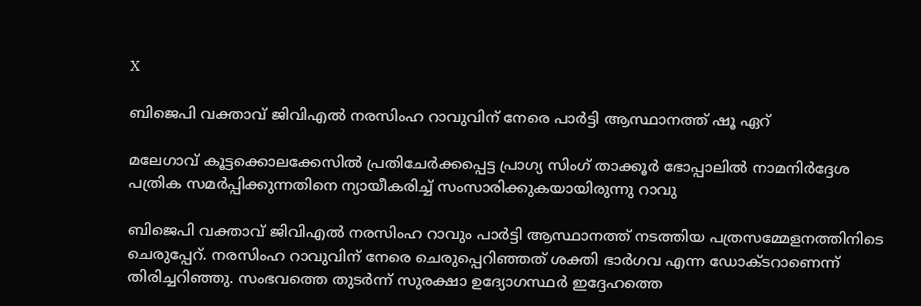X

ബിജെപി വക്താവ് ജിവിഎല്‍ നരസിംഹ റാവുവിന് നേരെ പാര്‍ട്ടി ആസ്ഥാനത്ത് ഷൂ ഏറ്

മലേഗാവ് കൂട്ടക്കൊലക്കേസില്‍ പ്രതിചേര്‍ക്കപ്പെട്ട പ്രാഗ്യ സിംഗ് താക്കൂര്‍ ഭോപ്പാലില്‍ നാമനിര്‍ദ്ദേശ പത്രിക സമര്‍പ്പിക്കുന്നതിനെ ന്യായീകരിച്ച് സംസാരിക്കുകയായിരുന്നു റാവു

ബിജെപി വക്താവ് ജിവിഎല്‍ നരസിംഹ റാവും പാര്‍ട്ടി ആസ്ഥാനത്ത് നടത്തിയ പത്രസമ്മേളനത്തിനിടെ ചെരുപ്പേറ്. നരസിംഹ റാവുവിന് നേരെ ചെരുപ്പെറിഞ്ഞത് ശക്തി ഭാര്‍ഗവ എന്ന ഡോക്ടറാണെന്ന് തിരിച്ചറിഞ്ഞു. സംഭവത്തെ തുടര്‍ന്ന് സുരക്ഷാ ഉദ്യോഗസ്ഥര്‍ ഇദ്ദേഹത്തെ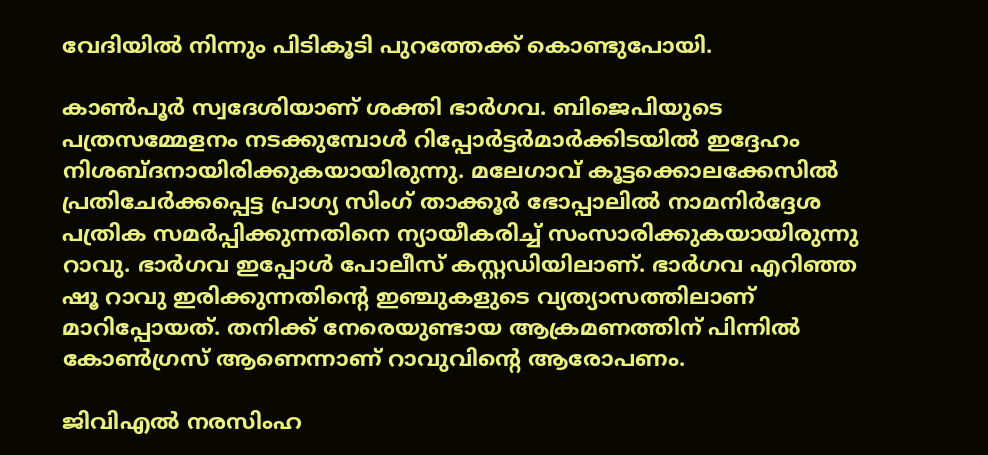വേദിയില്‍ നിന്നും പിടികൂടി പുറത്തേക്ക് കൊണ്ടുപോയി.

കാണ്‍പൂര്‍ സ്വദേശിയാണ് ശക്തി ഭാര്‍ഗവ. ബിജെപിയുടെ പത്രസമ്മേളനം നടക്കുമ്പോള്‍ റിപ്പോര്‍ട്ടര്‍മാര്‍ക്കിടയില്‍ ഇദ്ദേഹം നിശബ്ദനായിരിക്കുകയായിരുന്നു. മലേഗാവ് കൂട്ടക്കൊലക്കേസില്‍ പ്രതിചേര്‍ക്കപ്പെട്ട പ്രാഗ്യ സിംഗ് താക്കൂര്‍ ഭോപ്പാലില്‍ നാമനിര്‍ദ്ദേശ പത്രിക സമര്‍പ്പിക്കുന്നതിനെ ന്യായീകരിച്ച് സംസാരിക്കുകയായിരുന്നു റാവു. ഭാര്‍ഗവ ഇപ്പോള്‍ പോലീസ് കസ്റ്റഡിയിലാണ്. ഭാര്‍ഗവ എറിഞ്ഞ ഷൂ റാവു ഇരിക്കുന്നതിന്റെ ഇഞ്ചുകളുടെ വ്യത്യാസത്തിലാണ് മാറിപ്പോയത്. തനിക്ക് നേരെയുണ്ടായ ആക്രമണത്തിന് പിന്നില്‍ കോണ്‍ഗ്രസ് ആണെന്നാണ് റാവുവിന്റെ ആരോപണം.

ജിവിഎല്‍ നരസിംഹ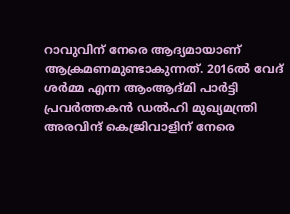റാവുവിന് നേരെ ആദ്യമായാണ് ആക്രമണമുണ്ടാകുന്നത്. 2016ല്‍ വേദ് ശര്‍മ്മ എന്ന ആംആദ്മി പാര്‍ട്ടി പ്രവര്‍ത്തകന്‍ ഡല്‍ഹി മുഖ്യമന്ത്രി അരവിന്ദ് കെജ്രിവാളിന് നേരെ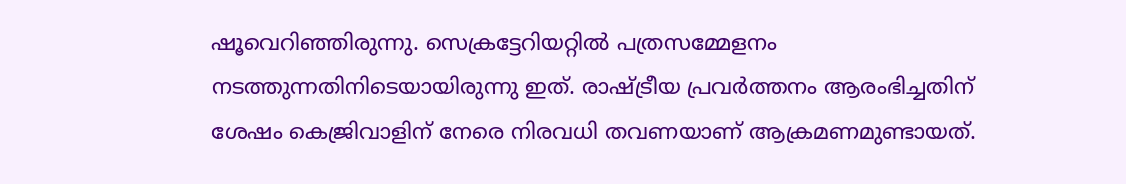ഷൂവെറിഞ്ഞിരുന്നു. സെക്രട്ടേറിയറ്റില്‍ പത്രസമ്മേളനം നടത്തുന്നതിനിടെയായിരുന്നു ഇത്. രാഷ്ട്രീയ പ്രവര്‍ത്തനം ആരംഭിച്ചതിന് ശേഷം കെജ്രിവാളിന് നേരെ നിരവധി തവണയാണ് ആക്രമണമുണ്ടായത്.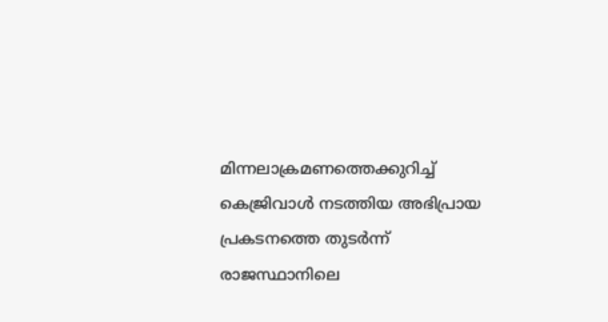മിന്നലാക്രമണത്തെക്കുറിച്ച് കെജ്രിവാള്‍ നടത്തിയ അഭിപ്രായ പ്രകടനത്തെ തുടര്‍ന്ന് രാജസ്ഥാനിലെ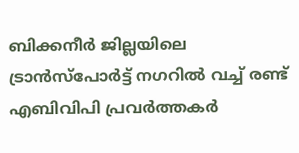ബിക്കനീര്‍ ജില്ലയിലെ ട്രാന്‍സ്‌പോര്‍ട്ട് നഗറില്‍ വച്ച് രണ്ട് എബിവിപി പ്രവര്‍ത്തകര്‍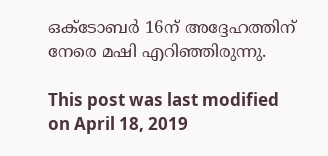ഒക്ടോബര്‍ 16ന് അദ്ദേഹത്തിന് നേരെ മഷി എറിഞ്ഞിരുന്നു.

This post was last modified on April 18, 2019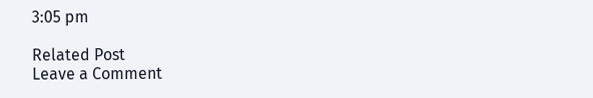3:05 pm

Related Post
Leave a Comment